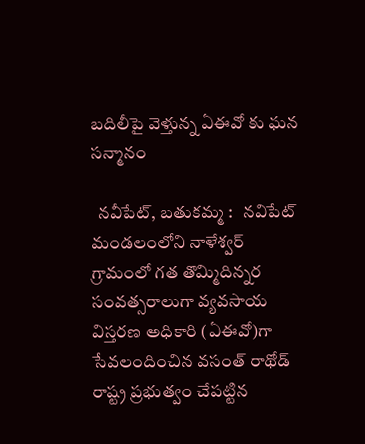బదిలీపై వెళ్తున్న ఏఈవో కు ఘన సన్మానం

  నవీపేట్, బతుకమ్మ :   నవిపేట్ మండలంలోని నాళేశ్వర్ గ్రామంలో గత తొమ్మిదిన్నర సంవత్సరాలుగా వ్యవసాయ విస్తరణ అధికారి (ఏఈవో)గా సేవలందించిన వసంత్ రాథోడ్ రాష్ట్ర ప్రభుత్వం చేపట్టిన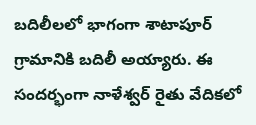బదిలీలలో భాగంగా శాటాపూర్ గ్రామానికి బదిలీ అయ్యారు. ఈ సందర్భంగా నాళేశ్వర్ రైతు వేదికలో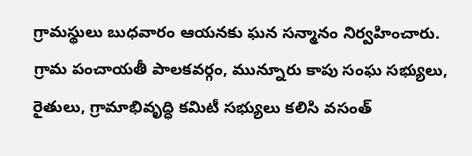గ్రామస్థులు బుధవారం ఆయనకు ఘన సన్మానం నిర్వహించారు. గ్రామ పంచాయతీ పాలకవర్గం, మున్నూరు కాపు సంఘ సభ్యులు, రైతులు, గ్రామాభివృద్ధి కమిటీ సభ్యులు కలిసి వసంత్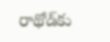రాథోడ్‌కు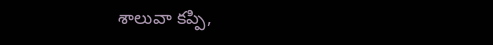శాలువా కప్పి,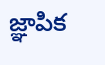జ్ఞాపిక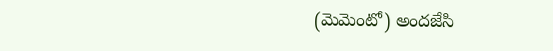(మెమెంటో) అందజేసి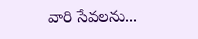వారి సేవలను...